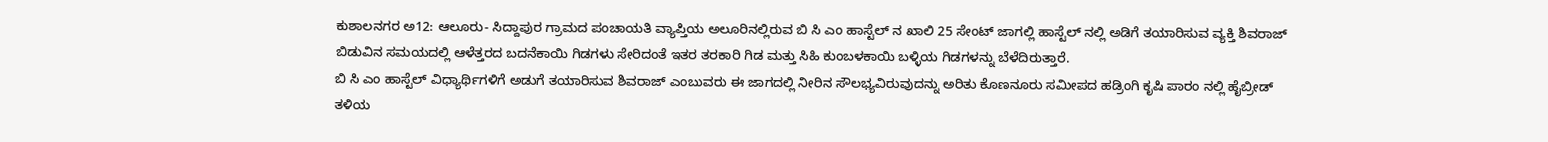ಕುಶಾಲನಗರ ಅ12: ಆಲೂರು- ಸಿದ್ದಾಪುರ ಗ್ರಾಮದ ಪಂಚಾಯತಿ ವ್ಯಾಪ್ತಿಯ ಅಲೂರಿನಲ್ಲಿರುವ ಬಿ ಸಿ ಎಂ ಹಾಸ್ಟೆಲ್ ನ ಖಾಲಿ 25 ಸೇಂಟ್ ಜಾಗಲ್ಲಿ ಹಾಸ್ಟೆಲ್ ನಲ್ಲಿ ಅಡಿಗೆ ತಯಾರಿಸುವ ವ್ಯಕ್ತಿ ಶಿವರಾಜ್ ಬಿಡುವಿನ ಸಮಯದಲ್ಲಿ ಆಳೆತ್ತರದ ಬದನೆಕಾಯಿ ಗಿಡಗಳು ಸೇರಿದಂತೆ ಇತರ ತರಕಾರಿ ಗಿಡ ಮತ್ತು ಸಿಹಿ ಕುಂಬಳಕಾಯಿ ಬಳ್ಳಿಯ ಗಿಡಗಳನ್ನು ಬೆಳೆದಿರುತ್ತಾರೆ.
ಬಿ ಸಿ ಎಂ ಹಾಸ್ಟೆಲ್ ವಿಧ್ಯಾರ್ಥಿಗಳಿಗೆ ಅಡುಗೆ ತಯಾರಿಸುವ ಶಿವರಾಜ್ ಎಂಬುವರು ಈ ಜಾಗದಲ್ಲಿ ನೀರಿನ ಸೌಲಭ್ಯವಿರುವುದನ್ನು ಅರಿತು ಕೊಣನೂರು ಸಮೀಪದ ಹಡ್ರಿಂಗಿ ಕೃಷಿ ಪಾರಂ ನಲ್ಲಿ ಹೈಬ್ರೀಡ್ ತಳಿಯ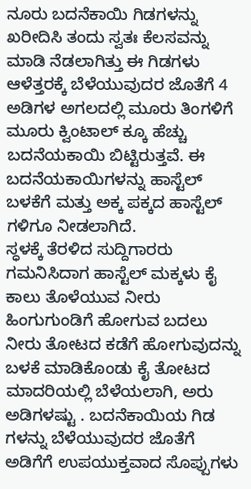ನೂರು ಬದನೆಕಾಯಿ ಗಿಡಗಳನ್ನು ಖರೀದಿಸಿ ತಂದು ಸ್ವತಃ ಕೆಲಸವನ್ನು ಮಾಡಿ ನೆಡಲಾಗಿತ್ತು ಈ ಗಿಡಗಳು ಆಳೆತ್ತರಕ್ಕೆ ಬೆಳೆಯುವುದರ ಜೊತೆಗೆ 4 ಅಡಿಗಳ ಅಗಲದಲ್ಲಿ ಮೂರು ತಿಂಗಳಿಗೆ ಮೂರು ಕ್ವಿಂಟಾಲ್ ಕ್ಕೂ ಹೆಚ್ಚು ಬದನೆಯಕಾಯಿ ಬಿಟ್ಟಿರುತ್ತವೆ. ಈ ಬದನೆಯಕಾಯಿಗಳನ್ನು ಹಾಸ್ಟೆಲ್ ಬಳಕೆಗೆ ಮತ್ತು ಅಕ್ಕ ಪಕ್ಕದ ಹಾಸ್ಟೆಲ್ ಗಳಿಗೂ ನೀಡಲಾಗಿದೆ.
ಸ್ಧಳಕ್ಕೆ ತೆರಳಿದ ಸುದ್ದಿಗಾರರು ಗಮನಿಸಿದಾಗ ಹಾಸ್ಟೆಲ್ ಮಕ್ಕಳು ಕೈ ಕಾಲು ತೊಳೆಯುವ ನೀರು ಹಿಂಗುಗುಂಡಿಗೆ ಹೋಗುವ ಬದಲು ನೀರು ತೋಟದ ಕಡೆಗೆ ಹೋಗುವುದನ್ನು ಬಳಕೆ ಮಾಡಿಕೊಂಡು ಕೈ ತೋಟದ ಮಾದರಿಯಲ್ಲಿ ಬೆಳೆಯಲಾಗಿ, ಅರು ಅಡಿಗಳಷ್ಟು . ಬದನೆಕಾಯಿಯ ಗಿಡ ಗಳನ್ನು ಬೆಳೆಯುವುದರ ಜೊತೆಗೆ ಅಡಿಗೆಗೆ ಉಪಯುಕ್ತವಾದ ಸೊಪ್ಪುಗಳು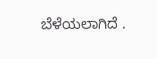ಬೆಳೆಯಲಾಗಿದೆ .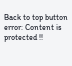Back to top button
error: Content is protected !!